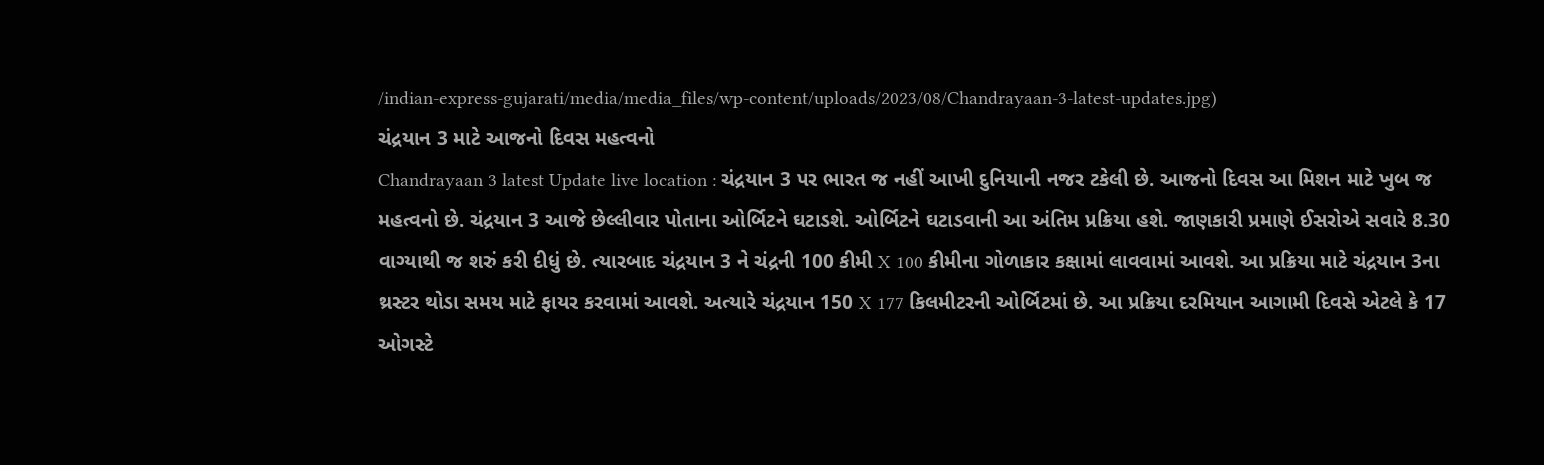/indian-express-gujarati/media/media_files/wp-content/uploads/2023/08/Chandrayaan-3-latest-updates.jpg)
ચંદ્રયાન 3 માટે આજનો દિવસ મહત્વનો
Chandrayaan 3 latest Update live location : ચંદ્રયાન 3 પર ભારત જ નહીં આખી દુનિયાની નજર ટકેલી છે. આજનો દિવસ આ મિશન માટે ખુબ જ મહત્વનો છે. ચંદ્રયાન 3 આજે છેલ્લીવાર પોતાના ઓર્બિટને ઘટાડશે. ઓર્બિટને ઘટાડવાની આ અંતિમ પ્રક્રિયા હશે. જાણકારી પ્રમાણે ઈસરોએ સવારે 8.30 વાગ્યાથી જ શરું કરી દીધું છે. ત્યારબાદ ચંદ્રયાન 3 ને ચંદ્રની 100 કીમી X 100 કીમીના ગોળાકાર કક્ષામાં લાવવામાં આવશે. આ પ્રક્રિયા માટે ચંદ્રયાન 3ના થ્રસ્ટર થોડા સમય માટે ફાયર કરવામાં આવશે. અત્યારે ચંદ્રયાન 150 X 177 કિલમીટરની ઓર્બિટમાં છે. આ પ્રક્રિયા દરમિયાન આગામી દિવસે એટલે કે 17 ઓગસ્ટે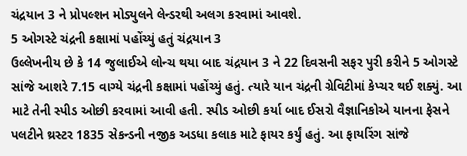ચંદ્રયાન 3 ને પ્રોપલ્શન મોડ્યુલને લેન્ડરથી અલગ કરવામાં આવશે.
5 ઓગસ્ટે ચંદ્રની કક્ષામાં પહોંચ્યું હતું ચંદ્રયાન 3
ઉલ્લેખનીય છે કે 14 જુલાઈએ લોન્ચ થયા બાદ ચંદ્રયાન 3 ને 22 દિવસની સફર પુરી કરીને 5 ઓગસ્ટે સાંજે આશરે 7.15 વાગ્યે ચંદ્રની કક્ષામાં પહોંચ્યું હતું. ત્યારે યાન ચંદ્રની ગ્રેવિટીમાં કેપ્ચર થઈ શક્યું. આ માટે તેની સ્પીડ ઓછી કરવામાં આવી હતી. સ્પીડ ઓછી કર્યા બાદ ઈસરો વૈજ્ઞાનિકોએ યાનના ફેસને પલટીને થ્રસ્ટર 1835 સેકન્ડની નજીક અડધા કલાક માટે ફાયર કર્યું હતું. આ ફાયરિંગ સાંજે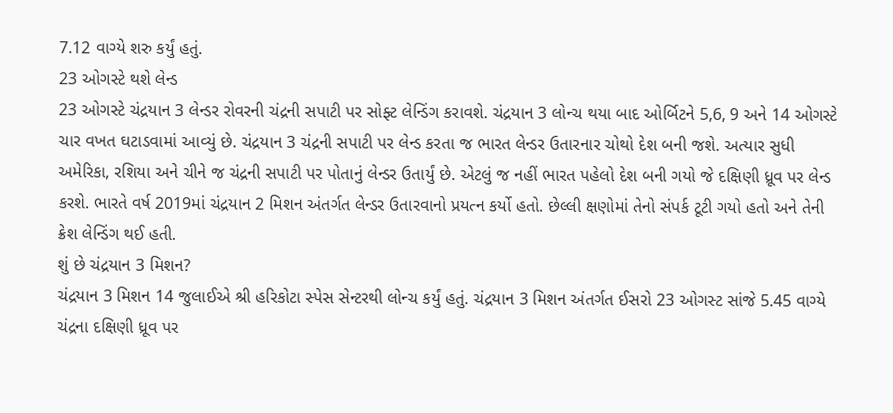7.12 વાગ્યે શરુ કર્યું હતું.
23 ઓગસ્ટે થશે લેન્ડ
23 ઓગસ્ટે ચંદ્રયાન 3 લેન્ડર રોવરની ચંદ્રની સપાટી પર સોફ્ટ લેન્ડિંગ કરાવશે. ચંદ્રયાન 3 લોન્ચ થયા બાદ ઓર્બિટને 5,6, 9 અને 14 ઓગસ્ટે ચાર વખત ઘટાડવામાં આવ્યું છે. ચંદ્રયાન 3 ચંદ્રની સપાટી પર લેન્ડ કરતા જ ભારત લેન્ડર ઉતારનાર ચોથો દેશ બની જશે. અત્યાર સુધી અમેરિકા, રશિયા અને ચીને જ ચંદ્રની સપાટી પર પોતાનું લેન્ડર ઉતાર્યું છે. એટલું જ નહીં ભારત પહેલો દેશ બની ગયો જે દક્ષિણી ધ્રૂવ પર લેન્ડ કરશે. ભારતે વર્ષ 2019માં ચંદ્રયાન 2 મિશન અંતર્ગત લેન્ડર ઉતારવાનો પ્રયત્ન કર્યો હતો. છેલ્લી ક્ષણોમાં તેનો સંપર્ક ટૂટી ગયો હતો અને તેની ક્રેશ લેન્ડિંગ થઈ હતી.
શું છે ચંદ્રયાન 3 મિશન?
ચંદ્રયાન 3 મિશન 14 જુલાઈએ શ્રી હરિકોટા સ્પેસ સેન્ટરથી લોન્ચ કર્યું હતું. ચંદ્રયાન 3 મિશન અંતર્ગત ઈસરો 23 ઓગસ્ટ સાંજે 5.45 વાગ્યે ચંદ્રના દક્ષિણી ધ્રૂવ પર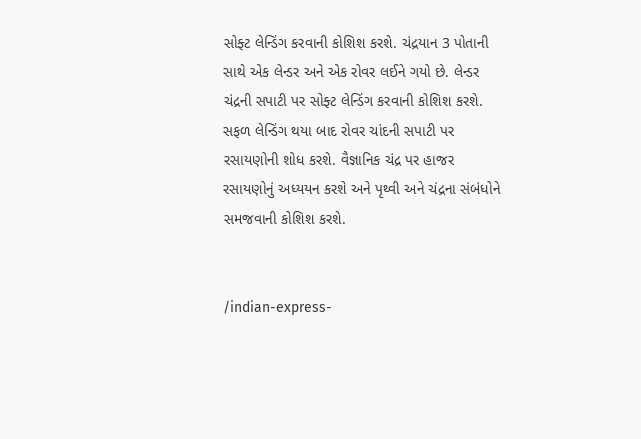સોફ્ટ લેન્ડિંગ કરવાની કોશિશ કરશે. ચંદ્રયાન 3 પોતાની સાથે એક લેન્ડર અને એક રોવર લઈને ગયો છે. લેન્ડર ચંદ્રની સપાટી પર સોફ્ટ લેન્ડિંગ કરવાની કોશિશ કરશે. સફળ લેન્ડિંગ થયા બાદ રોવર ચાંદની સપાટી પર રસાયણોની શોધ કરશે. વૈજ્ઞાનિક ચંદ્ર પર હાજર રસાયણોનું અધ્યયન કરશે અને પૃથ્વી અને ચંદ્રના સંબંધોને સમજવાની કોશિશ કરશે.


/indian-express-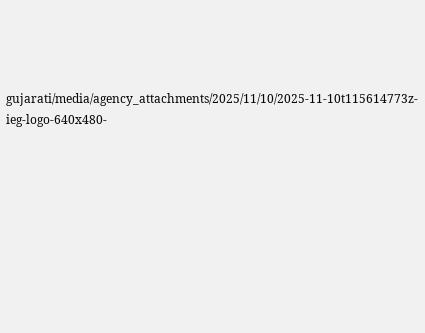gujarati/media/agency_attachments/2025/11/10/2025-11-10t115614773z-ieg-logo-640x480-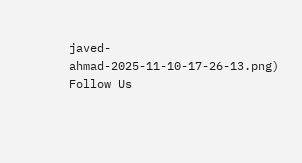javed-ahmad-2025-11-10-17-26-13.png)
Follow Us